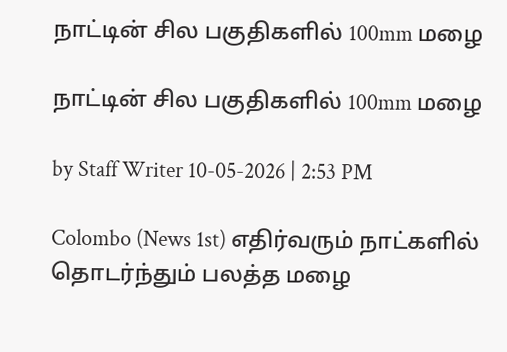நாட்டின் சில பகுதிகளில் 100mm மழை

நாட்டின் சில பகுதிகளில் 100mm மழை

by Staff Writer 10-05-2026 | 2:53 PM

Colombo (News 1st) எதிர்வரும் நாட்களில் தொடர்ந்தும் பலத்த மழை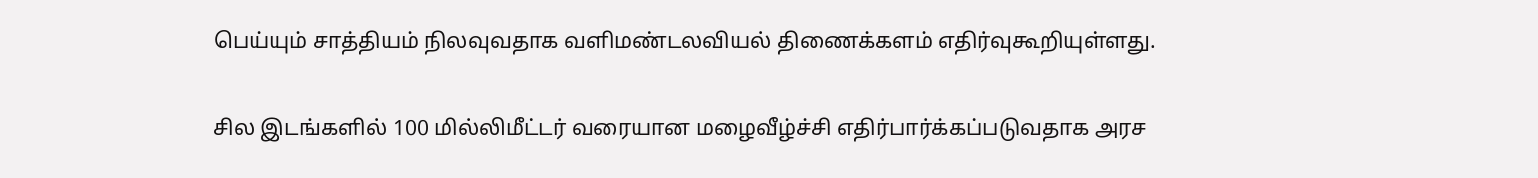பெய்யும் சாத்தியம் நிலவுவதாக வளிமண்டலவியல் திணைக்களம் எதிர்வுகூறியுள்ளது.

சில இடங்களில் 100 மில்லிமீட்டர் வரையான மழைவீழ்ச்சி எதிர்பார்க்கப்படுவதாக அரச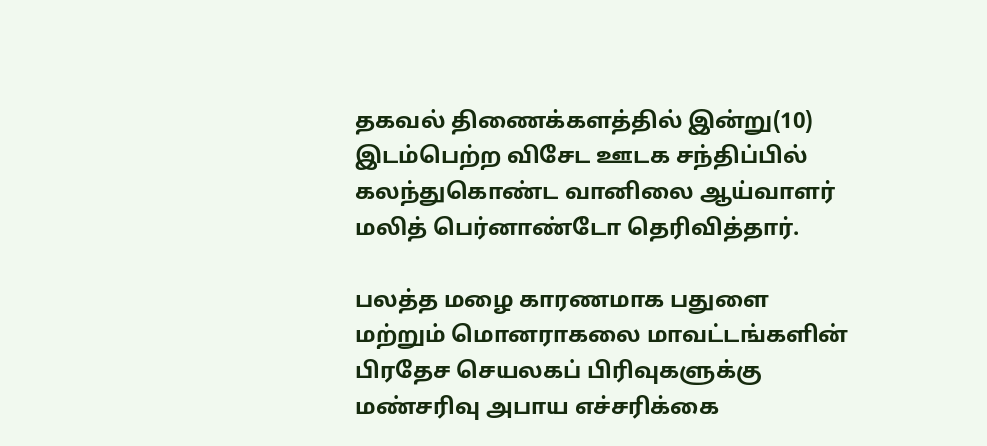தகவல் திணைக்களத்தில் இன்று(10) இடம்பெற்ற விசேட ஊடக சந்திப்பில் கலந்துகொண்ட வானிலை ஆய்வாளர் மலித் பெர்னாண்டோ தெரிவித்தார்.

பலத்த மழை காரணமாக பதுளை மற்றும் மொனராகலை மாவட்டங்களின் பிரதேச செயலகப் பிரிவுகளுக்கு மண்சரிவு அபாய எச்சரிக்கை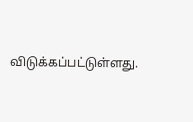விடுக்கப்பட்டுள்ளது.